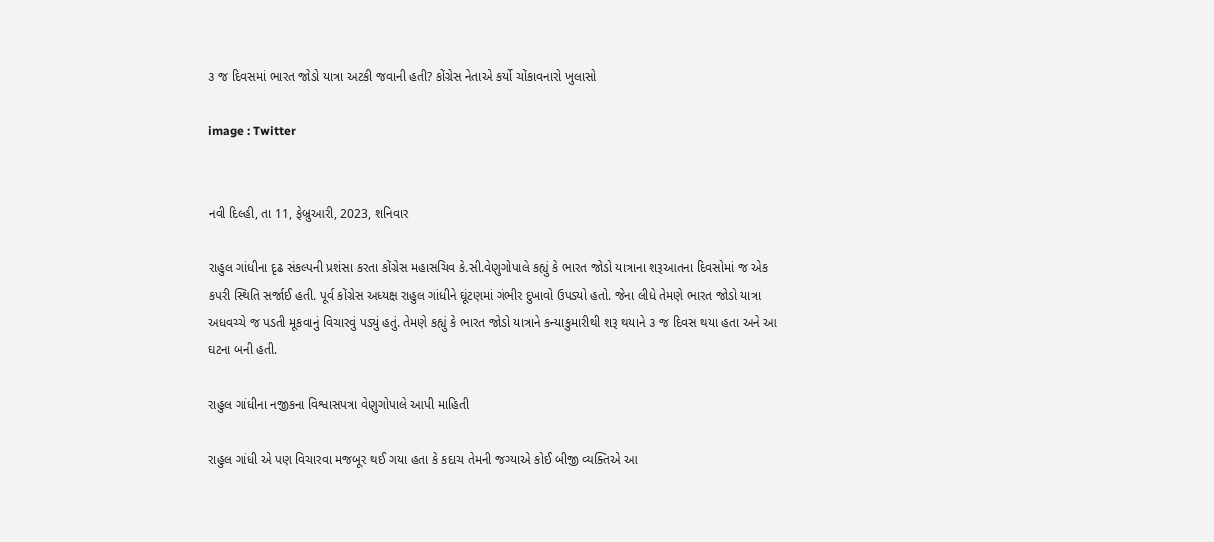૩ જ દિવસમાં ભારત જોડો યાત્રા અટકી જવાની હતી? કોંગ્રેસ નેતાએ કર્યો ચોંકાવનારો ખુલાસો

image : Twitter


નવી દિલ્હી, તા 11, ફેબ્રુઆરી, 2023, શનિવાર

રાહુલ ગાંધીના દૃઢ સંકલ્પની પ્રશંસા કરતા કોંગ્રેસ મહાસચિવ કે.સી.વેણુગોપાલે કહ્યું કે ભારત જોડો યાત્રાના શરૂઆતના દિવસોમાં જ એક કપરી સ્થિતિ સર્જાઈ હતી. પૂર્વ કોંગ્રેસ અધ્યક્ષ રાહુલ ગાંધીને ઘૂંટણમાં ગંભીર દુખાવો ઉપડ્યો હતો. જેના લીધે તેમણે ભારત જોડો યાત્રા અધવચ્ચે જ પડતી મૂકવાનું વિચારવું પડ્યું હતું. તેમણે કહ્યું કે ભારત જોડો યાત્રાને કન્યાકુમારીથી શરૂ થયાને ૩ જ દિવસ થયા હતા અને આ ઘટના બની હતી.

રાહુલ ગાંધીના નજીકના વિશ્વાસપત્રા વેણુગોપાલે આપી માહિતી

રાહુલ ગાંધી એ પણ વિચારવા મજબૂર થઈ ગયા હતા કે કદાચ તેમની જગ્યાએ કોઈ બીજી વ્યક્તિએ આ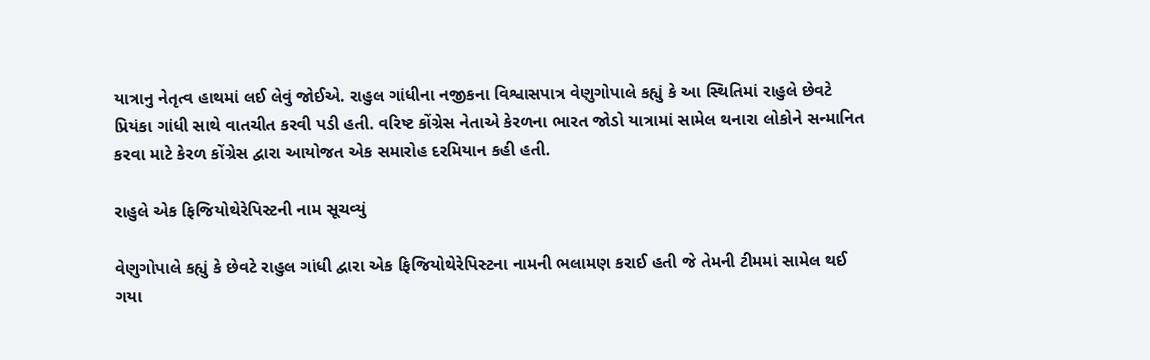યાત્રાનુ નેતૃત્વ હાથમાં લઈ લેવું જોઈએ. રાહુલ ગાંધીના નજીકના વિશ્વાસપાત્ર વેણુગોપાલે કહ્યું કે આ સ્થિતિમાં રાહુલે છેવટે પ્રિયંકા ગાંધી સાથે વાતચીત કરવી પડી હતી. વરિષ્ટ કોંગ્રેસ નેતાએ કેરળના ભારત જોડો યાત્રામાં સામેલ થનારા લોકોને સન્માનિત કરવા માટે કેરળ કોંગ્રેસ દ્વારા આયોજત એક સમારોહ દરમિયાન કહી હતી.

રાહુલે એક ફિજિયોથેરેપિસ્ટની નામ સૂચવ્યું

વેણુગોપાલે કહ્યું કે છેવટે રાહુલ ગાંધી દ્વારા એક ફિજિયોથેરેપિસ્ટના નામની ભલામણ કરાઈ હતી જે તેમની ટીમમાં સામેલ થઈ ગયા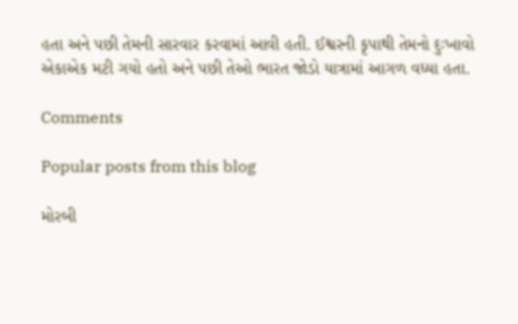હતા અને પછી તેમની સારવાર કરવામાં આવી હતી. ઈશ્વરની કૃપાથી તેમનો દુઃખાવો એકાએક મટી ગયો હતો અને પછી તેઓ ભારત જોડો યાત્રામાં આગળ વધ્યા હતા.

Comments

Popular posts from this blog

મોરબી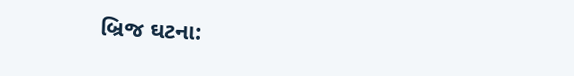બ્રિજ ઘટના: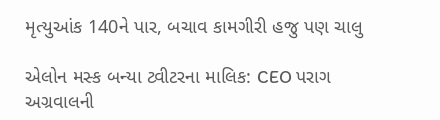મૃત્યુઆંક 140ને પાર, બચાવ કામગીરી હજુ પણ ચાલુ

એલોન મસ્ક બન્યા ટ્વીટરના માલિક: CEO પરાગ અગ્રવાલની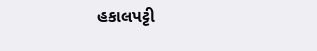હકાલપટ્ટી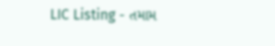LIC Listing - તમામ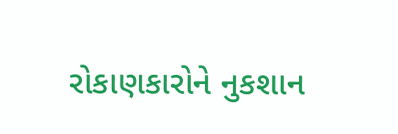રોકાણકારોને નુકશાન